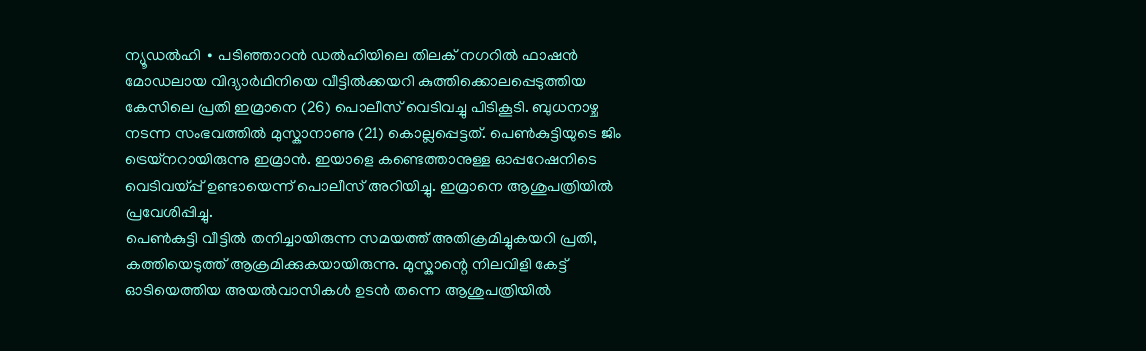ന്യൂഡൽഹി ∙ പടിഞ്ഞാറൻ ഡൽഹിയിലെ തിലക് നഗറിൽ ഫാഷൻ മോഡലായ വിദ്യാർഥിനിയെ വീട്ടിൽക്കയറി കുത്തിക്കൊലപ്പെടുത്തിയ കേസിലെ പ്രതി ഇമ്രാനെ (26) പൊലീസ് വെടിവച്ചു പിടികൂടി. ബുധനാഴ്ച നടന്ന സംഭവത്തിൽ മുസ്കാനാണു (21) കൊല്ലപ്പെട്ടത്. പെൺകുട്ടിയുടെ ജിം ട്രെയ്നറായിരുന്നു ഇമ്രാൻ. ഇയാളെ കണ്ടെത്താനുള്ള ഓപ്പറേഷനിടെ വെടിവയ്പ്പ് ഉണ്ടായെന്ന് പൊലീസ് അറിയിച്ചു. ഇമ്രാനെ ആശുപത്രിയിൽ പ്രവേശിപ്പിച്ചു.
പെൺകുട്ടി വീട്ടിൽ തനിച്ചായിരുന്ന സമയത്ത് അതിക്രമിച്ചുകയറി പ്രതി, കത്തിയെടുത്ത് ആക്രമിക്കുകയായിരുന്നു. മുസ്കാന്റെ നിലവിളി കേട്ട് ഓടിയെത്തിയ അയൽവാസികൾ ഉടൻ തന്നെ ആശുപത്രിയിൽ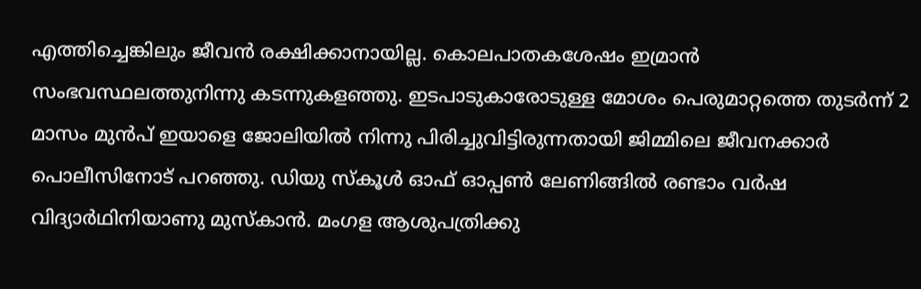എത്തിച്ചെങ്കിലും ജീവൻ രക്ഷിക്കാനായില്ല. കൊലപാതകശേഷം ഇമ്രാൻ സംഭവസ്ഥലത്തുനിന്നു കടന്നുകളഞ്ഞു. ഇടപാടുകാരോടുള്ള മോശം പെരുമാറ്റത്തെ തുടർന്ന് 2 മാസം മുൻപ് ഇയാളെ ജോലിയിൽ നിന്നു പിരിച്ചുവിട്ടിരുന്നതായി ജിമ്മിലെ ജീവനക്കാർ പൊലീസിനോട് പറഞ്ഞു. ഡിയു സ്കൂൾ ഓഫ് ഓപ്പൺ ലേണിങ്ങിൽ രണ്ടാം വർഷ വിദ്യാർഥിനിയാണു മുസ്കാൻ. മംഗള ആശുപത്രിക്കു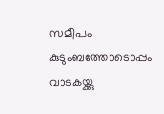സമീപം കുടുംബത്തോടൊപ്പം വാടകയ്ക്കു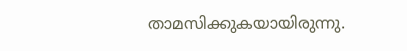താമസിക്കുകയായിരുന്നു.